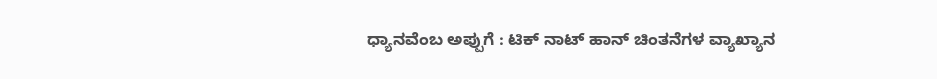ಧ್ಯಾನವೆಂಬ ಅಪ್ಪುಗೆ : ಟಿಕ್ ನಾಟ್ ಹಾನ್ ಚಿಂತನೆಗಳ ವ್ಯಾಖ್ಯಾನ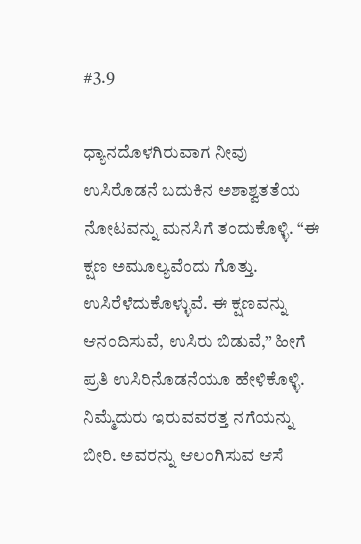#3.9

ಧ್ಯಾನದೊಳಗಿರುವಾಗ ನೀವು ಉಸಿರೊಡನೆ ಬದುಕಿನ ಅಶಾಶ್ವತತೆಯ ನೋಟವನ್ನು ಮನಸಿಗೆ ತಂದುಕೊಳ್ಳಿ. “ಈ ಕ್ಷಣ ಅಮೂಲ್ಯವೆಂದು ಗೊತ್ತು. ಉಸಿರೆಳೆದುಕೊಳ್ಳುವೆ. ಈ ಕ್ಷಣವನ್ನು ಆನಂದಿಸುವೆ, ಉಸಿರು ಬಿಡುವೆ,” ಹೀಗೆ ಪ್ರತಿ ಉಸಿರಿನೊಡನೆಯೂ ಹೇಳಿಕೊಳ್ಳಿ. ನಿಮ್ಮೆದುರು ಇರುವವರತ್ತ ನಗೆಯನ್ನು ಬೀರಿ. ಅವರನ್ನು ಆಲಂಗಿಸುವ ಆಸೆ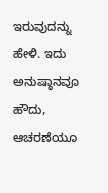ಇರುವುದನ್ನು ಹೇಳಿ. ಇದು ಅನುಷ್ಠಾನವೂ ಹೌದು, ಆಚರಣೆಯೂ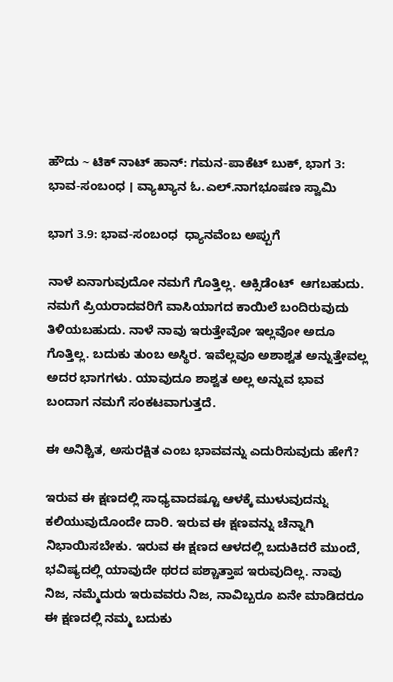ಹೌದು ~ ಟಿಕ್ ನಾಟ್ ಹಾನ್: ಗಮನ-ಪಾಕೆಟ್‌ ಬುಕ್‌, ಭಾಗ 3: ಭಾವ-ಸಂಬಂಧ । ವ್ಯಾಖ್ಯಾನ ಓ.ಎಲ್.ನಾಗಭೂಷಣ ಸ್ವಾಮಿ

ಭಾಗ 3.9: ಭಾವ-ಸಂಬಂಧ  ಧ್ಯಾನವೆಂಬ ಅಪ್ಪುಗೆ

ನಾಳೆ ಏನಾಗುವುದೋ ನಮಗೆ ಗೊತ್ತಿಲ್ಲ. ಆಕ್ಸಿಡೆಂಟ್‌  ಆಗಬಹುದು. ನಮಗೆ ಪ್ರಿಯರಾದವರಿಗೆ ವಾಸಿಯಾಗದ ಕಾಯಿಲೆ ಬಂದಿರುವುದು ತಿಳಿಯಬಹುದು. ನಾಳೆ ನಾವು ಇರುತ್ತೇವೋ ಇಲ್ಲವೋ ಅದೂ ಗೊತ್ತಿಲ್ಲ. ಬದುಕು ತುಂಬ ಅಸ್ಥಿರ. ಇವೆಲ್ಲವೂ ಅಶಾಶ್ವತ ಅನ್ನುತ್ತೇವಲ್ಲ ಅದರ ಭಾಗಗಳು. ಯಾವುದೂ ಶಾಶ್ವತ ಅಲ್ಲ ಅನ್ನುವ ಭಾವ ಬಂದಾಗ ನಮಗೆ ಸಂಕಟವಾಗುತ್ತದೆ.

ಈ ಅನಿಶ್ಚಿತ, ಅಸುರಕ್ಷಿತ ಎಂಬ ಭಾವವನ್ನು ಎದುರಿಸುವುದು ಹೇಗೆ?

ಇರುವ ಈ ಕ್ಷಣದಲ್ಲಿ ಸಾಧ್ಯವಾದಷ್ಟೂ ಆಳಕ್ಕೆ ಮುಳುವುದನ್ನು ಕಲಿಯುವುದೊಂದೇ ದಾರಿ. ಇರುವ ಈ ಕ್ಷಣವನ್ನು ಚೆನ್ನಾಗಿ ನಿಭಾಯಿಸಬೇಕು. ಇರುವ ಈ ಕ್ಷಣದ ಆಳದಲ್ಲಿ ಬದುಕಿದರೆ ಮುಂದೆ, ಭವಿಷ್ಯದಲ್ಲಿ ಯಾವುದೇ ಥರದ ಪಶ್ಚಾತ್ತಾಪ ಇರುವುದಿಲ್ಲ. ನಾವು ನಿಜ, ನಮ್ಮೆದುರು ಇರುವವರು ನಿಜ, ನಾವಿಬ್ಬರೂ ಏನೇ ಮಾಡಿದರೂ ಈ ಕ್ಷಣದಲ್ಲಿ ನಮ್ಮ ಬದುಕು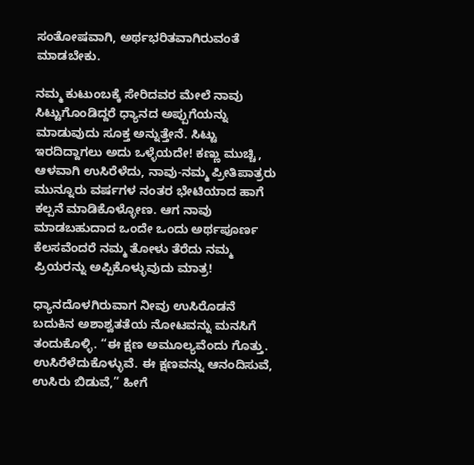ಸಂತೋಷವಾಗಿ, ಅರ್ಥಭರಿತವಾಗಿರುವಂತೆ ಮಾಡಬೇಕು.

ನಮ್ಮ ಕುಟುಂಬಕ್ಕೆ ಸೇರಿದವರ ಮೇಲೆ ನಾವು ಸಿಟ್ಟುಗೊಂಡಿದ್ದರೆ ಧ್ಯಾನದ ಅಪ್ಪುಗೆಯನ್ನು ಮಾಡುವುದು ಸೂಕ್ತ ಅನ್ನುತ್ತೇನೆ. ಸಿಟ್ಟು ಇರದಿದ್ದಾಗಲು ಅದು ಒಳ್ಳೆಯದೇ! ಕಣ್ಣು ಮುಚ್ಚಿ, ಆಳವಾಗಿ ಉಸಿರೆಳೆದು, ನಾವು-ನಮ್ಮ ಪ್ರೀತಿಪಾತ್ರರು ಮುನ್ನೂರು ವರ್ಷಗಳ ನಂತರ ಭೇಟಿಯಾದ ಹಾಗೆ ಕಲ್ಪನೆ ಮಾಡಿಕೊಳ್ಳೋಣ. ಆಗ ನಾವು ಮಾಡಬಹುದಾದ ಒಂದೇ ಒಂದು ಅರ್ಥಪೂರ್ಣ ಕೆಲಸವೆಂದರೆ ನಮ್ಮ ತೋಳು ತೆರೆದು ನಮ್ಮ ಪ್ರಿಯರನ್ನು ಅಪ್ಪಿಕೊಳ್ಳುವುದು ಮಾತ್ರ!

ಧ್ಯಾನದೊಳಗಿರುವಾಗ ನೀವು ಉಸಿರೊಡನೆ ಬದುಕಿನ ಅಶಾಶ್ವತತೆಯ ನೋಟವನ್ನು ಮನಸಿಗೆ ತಂದುಕೊಳ್ಳಿ. “ಈ ಕ್ಷಣ ಅಮೂಲ್ಯವೆಂದು ಗೊತ್ತು. ಉಸಿರೆಳೆದುಕೊಳ್ಳುವೆ. ಈ ಕ್ಷಣವನ್ನು ಆನಂದಿಸುವೆ, ಉಸಿರು ಬಿಡುವೆ,” ಹೀಗೆ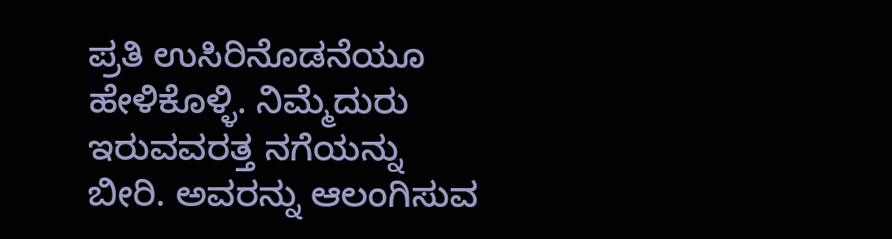ಪ್ರತಿ ಉಸಿರಿನೊಡನೆಯೂ ಹೇಳಿಕೊಳ್ಳಿ. ನಿಮ್ಮೆದುರು ಇರುವವರತ್ತ ನಗೆಯನ್ನು ಬೀರಿ. ಅವರನ್ನು ಆಲಂಗಿಸುವ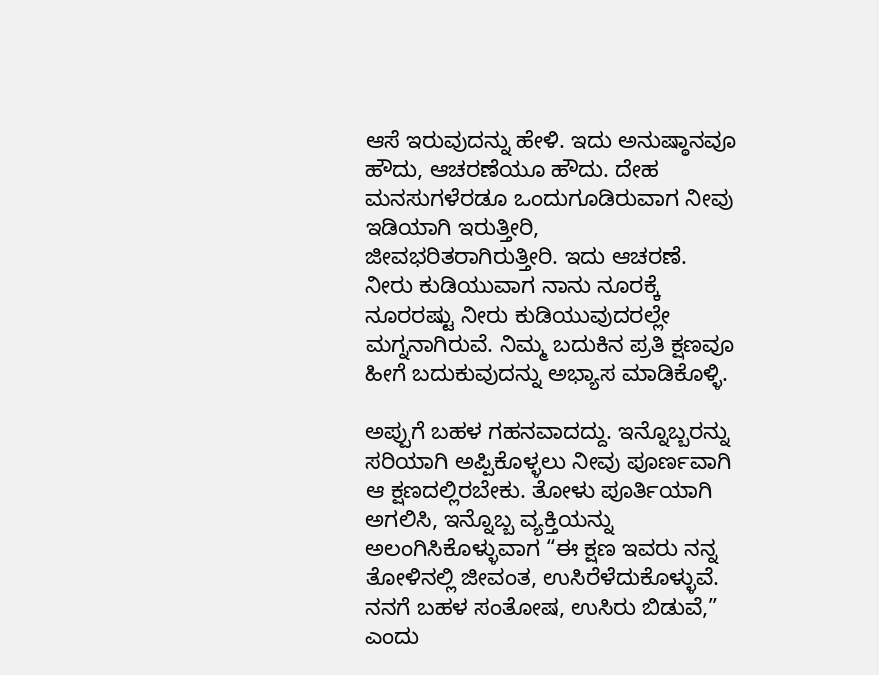ಆಸೆ ಇರುವುದನ್ನು ಹೇಳಿ. ಇದು ಅನುಷ್ಠಾನವೂ ಹೌದು, ಆಚರಣೆಯೂ ಹೌದು. ದೇಹ ಮನಸುಗಳೆರಡೂ ಒಂದುಗೂಡಿರುವಾಗ ನೀವು ಇಡಿಯಾಗಿ ಇರುತ್ತೀರಿ, ಜೀವಭರಿತರಾಗಿರುತ್ತೀರಿ. ಇದು ಆಚರಣೆ. ನೀರು ಕುಡಿಯುವಾಗ ನಾನು ನೂರಕ್ಕೆ ನೂರರಷ್ಟು ನೀರು ಕುಡಿಯುವುದರಲ್ಲೇ ಮಗ್ನನಾಗಿರುವೆ. ನಿಮ್ಮ ಬದುಕಿನ ಪ್ರತಿ ಕ್ಷಣವೂ ಹೀಗೆ ಬದುಕುವುದನ್ನು ಅಭ್ಯಾಸ ಮಾಡಿಕೊಳ್ಳಿ.

ಅಪ್ಪುಗೆ ಬಹಳ ಗಹನವಾದದ್ದು. ಇನ್ನೊಬ್ಬರನ್ನು ಸರಿಯಾಗಿ ಅಪ್ಪಿಕೊಳ್ಳಲು ನೀವು ಪೂರ್ಣವಾಗಿ ಆ ಕ್ಷಣದಲ್ಲಿರಬೇಕು. ತೋಳು ಪೂರ್ತಿಯಾಗಿ ಅಗಲಿಸಿ, ಇನ್ನೊಬ್ಬ ವ್ಯಕ್ತಿಯನ್ನು ಅಲಂಗಿಸಿಕೊಳ್ಳುವಾಗ “ಈ ಕ್ಷಣ ಇವರು ನನ್ನ ತೋಳಿನಲ್ಲಿ ಜೀವಂತ, ಉಸಿರೆಳೆದುಕೊಳ್ಳುವೆ. ನನಗೆ ಬಹಳ ಸಂತೋಷ, ಉಸಿರು ಬಿಡುವೆ,” ಎಂದು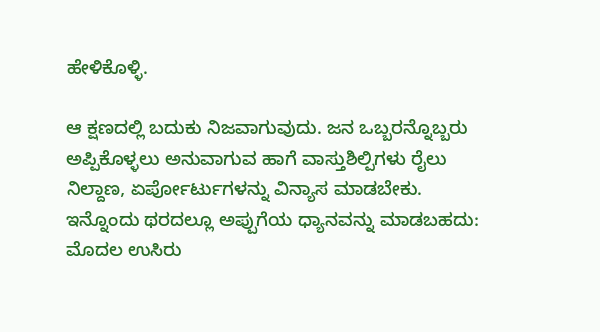ಹೇಳಿಕೊಳ್ಳಿ.

ಆ ಕ್ಷಣದಲ್ಲಿ ಬದುಕು ನಿಜವಾಗುವುದು. ಜನ ಒಬ್ಬರನ್ನೊಬ್ಬರು ಅಪ್ಪಿಕೊಳ್ಳಲು ಅನುವಾಗುವ ಹಾಗೆ ವಾಸ್ತುಶಿಲ್ಪಿಗಳು ರೈಲು ನಿಲ್ದಾಣ, ಏರ್ಪೋರ್ಟುಗಳನ್ನು ವಿನ್ಯಾಸ ಮಾಡಬೇಕು. ಇನ್ನೊಂದು ಥರದಲ್ಲೂ ಅಪ್ಪುಗೆಯ ಧ್ಯಾನವನ್ನು ಮಾಡಬಹದು: ಮೊದಲ ಉಸಿರು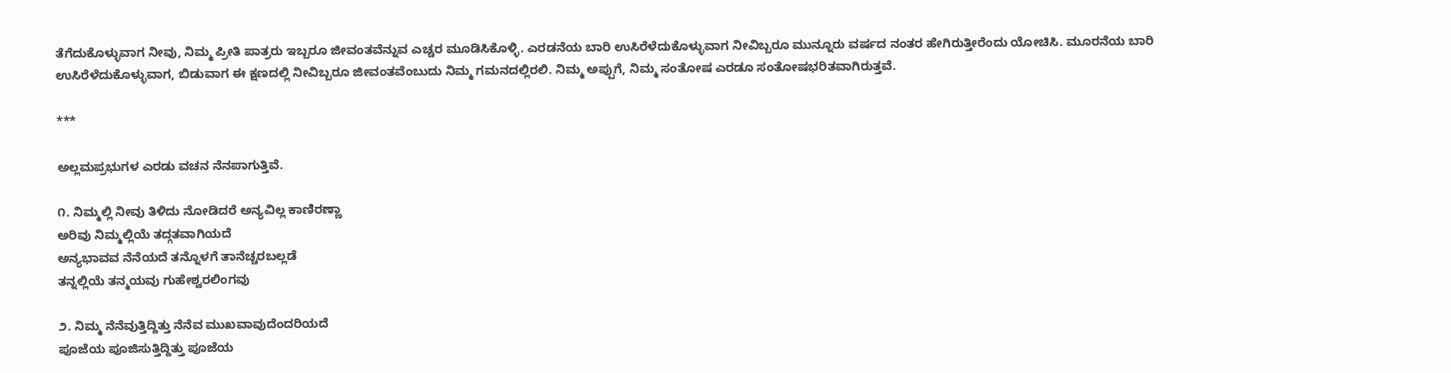ತೆಗೆದುಕೊಳ್ಳುವಾಗ ನೀವು, ನಿಮ್ಮ ಪ್ರೀತಿ ಪಾತ್ರರು ಇಬ್ಬರೂ ಜೀವಂತವೆನ್ನುವ ಎಚ್ಚರ ಮೂಡಿಸಿಕೊಳ್ಳಿ. ಎರಡನೆಯ ಬಾರಿ ಉಸಿರೆಳೆದುಕೊಳ್ಳುವಾಗ ನೀವಿಬ್ಬರೂ ಮುನ್ನೂರು ವರ್ಷದ ನಂತರ ಹೇಗಿರುತ್ತೀರೆಂದು ಯೋಚಿಸಿ. ಮೂರನೆಯ ಬಾರಿ ಉಸಿರೆಳೆದುಕೊಳ್ಳುವಾಗ, ಬಿಡುವಾಗ ಈ ಕ್ಷಣದಲ್ಲಿ ನೀವಿಬ್ಬರೂ ಜೀವಂತವೆಂಬುದು ನಿಮ್ಮ ಗಮನದಲ್ಲಿರಲಿ. ನಿಮ್ಮ ಅಪ್ಪುಗೆ, ನಿಮ್ಮ ಸಂತೋಷ ಎರಡೂ ಸಂತೋಷಭರಿತವಾಗಿರುತ್ತವೆ.

***

ಅಲ್ಲಮಪ್ರಭುಗಳ ಎರಡು ವಚನ ನೆನಪಾಗುತ್ತಿವೆ.

೧. ನಿಮ್ಮಲ್ಲಿ ನೀವು ತಿಳಿದು ನೋಡಿದರೆ ಅನ್ಯವಿಲ್ಲ ಕಾಣಿರಣ್ಣಾ
ಅರಿವು ನಿಮ್ಮಲ್ಲಿಯೆ ತದ್ಗತವಾಗಿಯದೆ
ಅನ್ಯಭಾವವ ನೆನೆಯದೆ ತನ್ನೊಳಗೆ ತಾನೆಚ್ಚರಬಲ್ಲಡೆ
ತನ್ನಲ್ಲಿಯೆ ತನ್ಮಯವು ಗುಹೇಶ್ವರಲಿಂಗವು

೨. ನಿಮ್ಮ ನೆನೆವುತ್ತಿದ್ದಿತ್ತು ನೆನೆವ ಮುಖವಾವುದೆಂದರಿಯದೆ
ಪೂಜೆಯ ಪೂಜಿಸುತ್ತಿದ್ದಿತ್ತು ಪೂಜೆಯ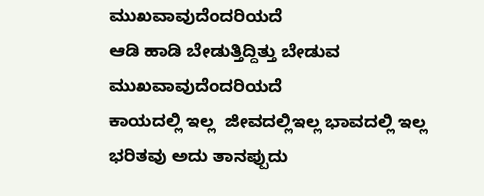ಮುಖವಾವುದೆಂದರಿಯದೆ
ಆಡಿ ಹಾಡಿ ಬೇಡುತ್ತಿದ್ದಿತ್ತು ಬೇಡುವ ಮುಖವಾವುದೆಂದರಿಯದೆ
ಕಾಯದಲ್ಲಿ ಇಲ್ಲ  ಜೀವದಲ್ಲಿಇಲ್ಲ ಭಾವದಲ್ಲಿ ಇಲ್ಲ
ಭರಿತವು ಅದು ತಾನಪ್ಪುದು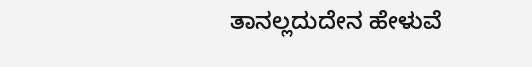ತಾನಲ್ಲದುದೇನ ಹೇಳುವೆ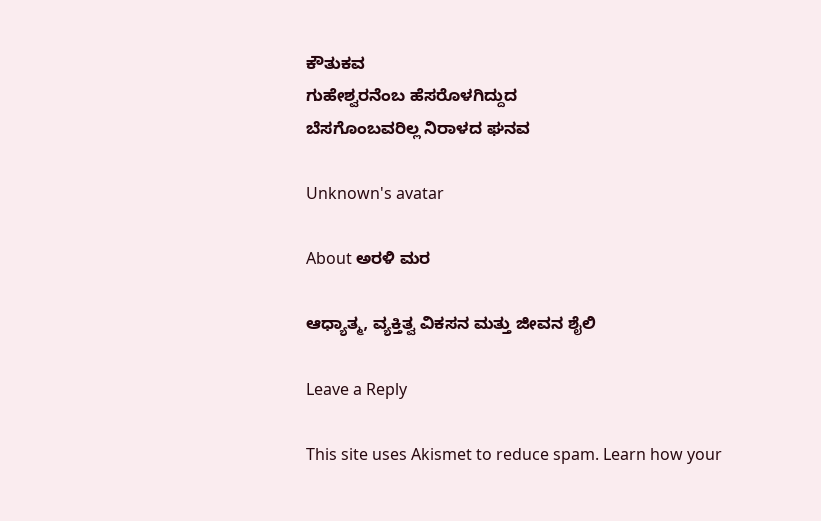ಕೌತುಕವ
ಗುಹೇಶ್ವರನೆಂಬ ಹೆಸರೊಳಗಿದ್ದುದ
ಬೆಸಗೊಂಬವರಿಲ್ಲ ನಿರಾಳದ ಘನವ

Unknown's avatar

About ಅರಳಿ ಮರ

ಆಧ್ಯಾತ್ಮ, ವ್ಯಕ್ತಿತ್ವ ವಿಕಸನ ಮತ್ತು ಜೀವನ ಶೈಲಿ

Leave a Reply

This site uses Akismet to reduce spam. Learn how your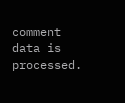comment data is processed.